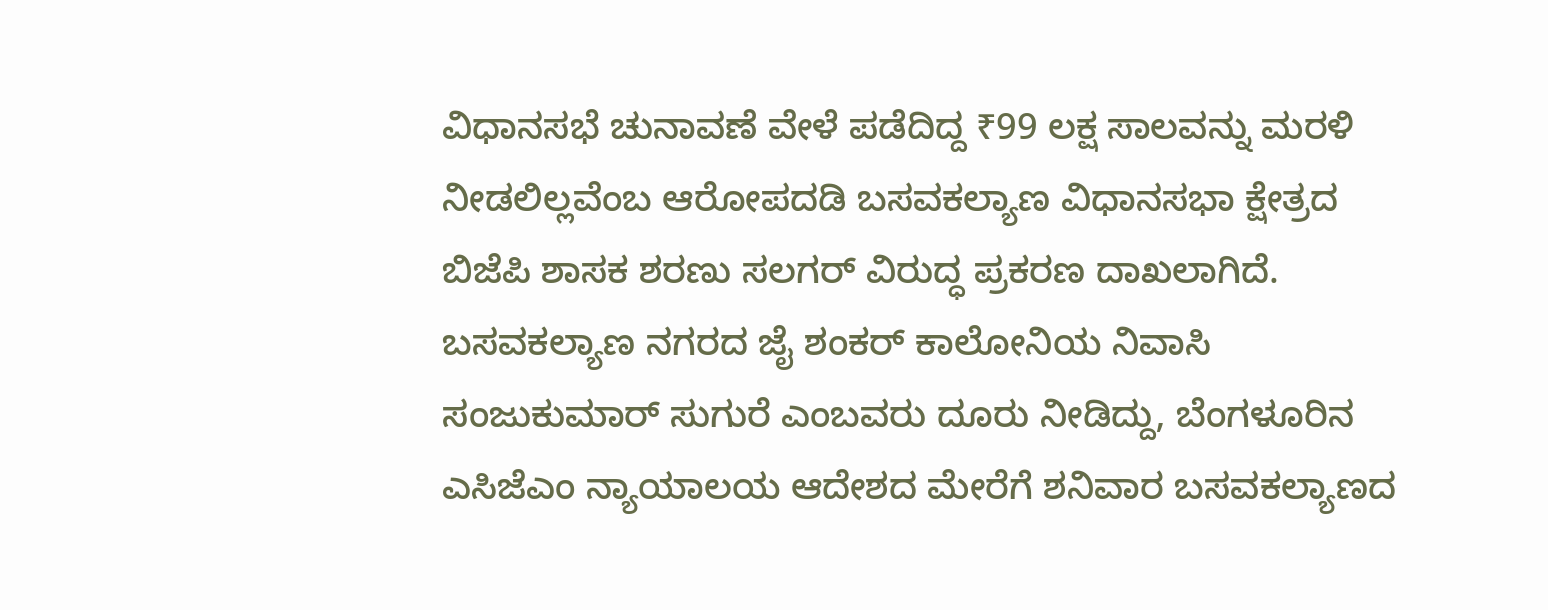ವಿಧಾನಸಭೆ ಚುನಾವಣೆ ವೇಳೆ ಪಡೆದಿದ್ದ ₹99 ಲಕ್ಷ ಸಾಲವನ್ನು ಮರಳಿ ನೀಡಲಿಲ್ಲವೆಂಬ ಆರೋಪದಡಿ ಬಸವಕಲ್ಯಾಣ ವಿಧಾನಸಭಾ ಕ್ಷೇತ್ರದ ಬಿಜೆಪಿ ಶಾಸಕ ಶರಣು ಸಲಗರ್ ವಿರುದ್ಧ ಪ್ರಕರಣ ದಾಖಲಾಗಿದೆ.
ಬಸವಕಲ್ಯಾಣ ನಗರದ ಜೈ ಶಂಕರ್ ಕಾಲೋನಿಯ ನಿವಾಸಿ ಸಂಜುಕುಮಾರ್ ಸುಗುರೆ ಎಂಬವರು ದೂರು ನೀಡಿದ್ದು, ಬೆಂಗಳೂರಿನ ಎಸಿಜೆಎಂ ನ್ಯಾಯಾಲಯ ಆದೇಶದ ಮೇರೆಗೆ ಶನಿವಾರ ಬಸವಕಲ್ಯಾಣದ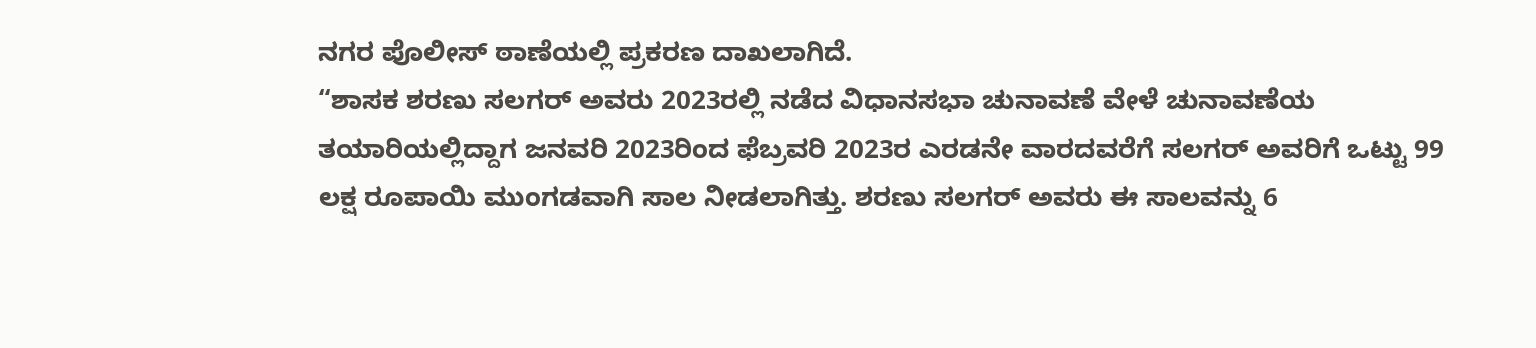ನಗರ ಪೊಲೀಸ್ ಠಾಣೆಯಲ್ಲಿ ಪ್ರಕರಣ ದಾಖಲಾಗಿದೆ.
“ಶಾಸಕ ಶರಣು ಸಲಗರ್ ಅವರು 2023ರಲ್ಲಿ ನಡೆದ ವಿಧಾನಸಭಾ ಚುನಾವಣೆ ವೇಳೆ ಚುನಾವಣೆಯ ತಯಾರಿಯಲ್ಲಿದ್ದಾಗ ಜನವರಿ 2023ರಿಂದ ಫೆಬ್ರವರಿ 2023ರ ಎರಡನೇ ವಾರದವರೆಗೆ ಸಲಗರ್ ಅವರಿಗೆ ಒಟ್ಟು 99 ಲಕ್ಷ ರೂಪಾಯಿ ಮುಂಗಡವಾಗಿ ಸಾಲ ನೀಡಲಾಗಿತ್ತು. ಶರಣು ಸಲಗರ್ ಅವರು ಈ ಸಾಲವನ್ನು 6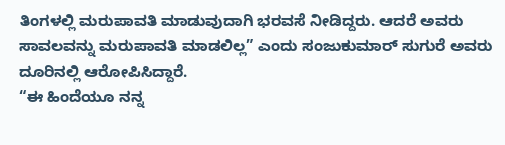ತಿಂಗಳಲ್ಲಿ ಮರುಪಾವತಿ ಮಾಡುವುದಾಗಿ ಭರವಸೆ ನೀಡಿದ್ದರು. ಆದರೆ ಅವರು ಸಾವಲವನ್ನು ಮರುಪಾವತಿ ಮಾಡಲಿಲ್ಲ” ಎಂದು ಸಂಜುಕುಮಾರ್ ಸುಗುರೆ ಅವರು ದೂರಿನಲ್ಲಿ ಆರೋಪಿಸಿದ್ದಾರೆ.
“ಈ ಹಿಂದೆಯೂ ನನ್ನ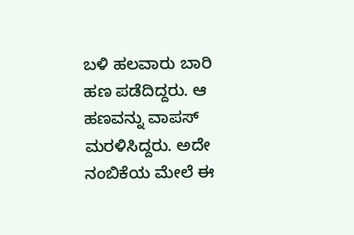ಬಳಿ ಹಲವಾರು ಬಾರಿ ಹಣ ಪಡೆದಿದ್ದರು. ಆ ಹಣವನ್ನು ವಾಪಸ್ ಮರಳಿಸಿದ್ದರು. ಅದೇ ನಂಬಿಕೆಯ ಮೇಲೆ ಈ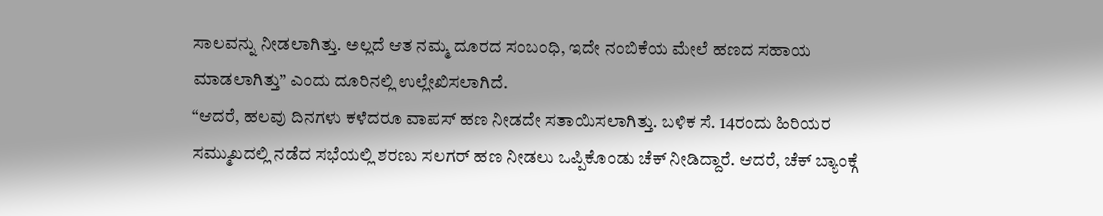ಸಾಲವನ್ನು ನೀಡಲಾಗಿತ್ತು. ಅಲ್ಲದೆ ಆತ ನಮ್ಮ ದೂರದ ಸಂಬಂಧಿ, ಇದೇ ನಂಬಿಕೆಯ ಮೇಲೆ ಹಣದ ಸಹಾಯ ಮಾಡಲಾಗಿತ್ತು” ಎಂದು ದೂರಿನಲ್ಲಿ ಉಲ್ಲೇಖಿಸಲಾಗಿದೆ.
“ಆದರೆ, ಹಲವು ದಿನಗಳು ಕಳೆದರೂ ವಾಪಸ್ ಹಣ ನೀಡದೇ ಸತಾಯಿಸಲಾಗಿತ್ತು. ಬಳಿಕ ಸೆ. 14ರಂದು ಹಿರಿಯರ ಸಮ್ಮುಖದಲ್ಲಿ ನಡೆದ ಸಭೆಯಲ್ಲಿ ಶರಣು ಸಲಗರ್ ಹಣ ನೀಡಲು ಒಪ್ಪಿಕೊಂಡು ಚೆಕ್ ನೀಡಿದ್ದಾರೆ. ಆದರೆ, ಚೆಕ್ ಬ್ಯಾಂಕ್ಗೆ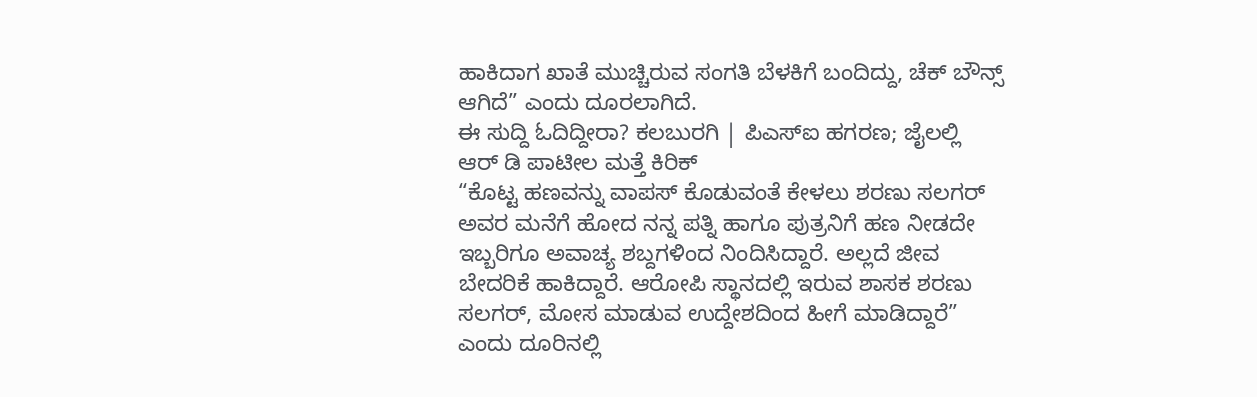ಹಾಕಿದಾಗ ಖಾತೆ ಮುಚ್ಚಿರುವ ಸಂಗತಿ ಬೆಳಕಿಗೆ ಬಂದಿದ್ದು, ಚೆಕ್ ಬೌನ್ಸ್ ಆಗಿದೆ” ಎಂದು ದೂರಲಾಗಿದೆ.
ಈ ಸುದ್ದಿ ಓದಿದ್ದೀರಾ? ಕಲಬುರಗಿ | ಪಿಎಸ್ಐ ಹಗರಣ; ಜೈಲಲ್ಲಿ ಆರ್ ಡಿ ಪಾಟೀಲ ಮತ್ತೆ ಕಿರಿಕ್
“ಕೊಟ್ಟ ಹಣವನ್ನು ವಾಪಸ್ ಕೊಡುವಂತೆ ಕೇಳಲು ಶರಣು ಸಲಗರ್ ಅವರ ಮನೆಗೆ ಹೋದ ನನ್ನ ಪತ್ನಿ ಹಾಗೂ ಪುತ್ರನಿಗೆ ಹಣ ನೀಡದೇ ಇಬ್ಬರಿಗೂ ಅವಾಚ್ಯ ಶಬ್ದಗಳಿಂದ ನಿಂದಿಸಿದ್ದಾರೆ. ಅಲ್ಲದೆ ಜೀವ ಬೇದರಿಕೆ ಹಾಕಿದ್ದಾರೆ. ಆರೋಪಿ ಸ್ಥಾನದಲ್ಲಿ ಇರುವ ಶಾಸಕ ಶರಣು ಸಲಗರ್, ಮೋಸ ಮಾಡುವ ಉದ್ದೇಶದಿಂದ ಹೀಗೆ ಮಾಡಿದ್ದಾರೆ” ಎಂದು ದೂರಿನಲ್ಲಿ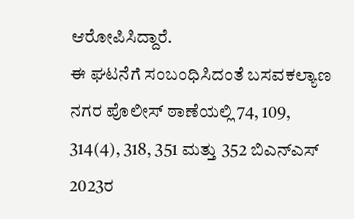ಆರೋಪಿಸಿದ್ದಾರೆ.
ಈ ಘಟನೆಗೆ ಸಂಬಂಧಿಸಿದಂತೆ ಬಸವಕಲ್ಯಾಣ ನಗರ ಪೊಲೀಸ್ ಠಾಣೆಯಲ್ಲಿ 74, 109, 314(4), 318, 351 ಮತ್ತು 352 ಬಿಎನ್ಎಸ್ 2023ರ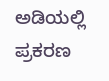ಅಡಿಯಲ್ಲಿ ಪ್ರಕರಣ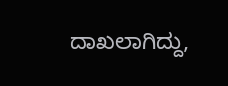ದಾಖಲಾಗಿದ್ದು,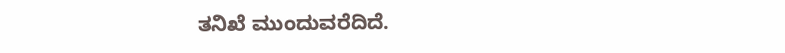ತನಿಖೆ ಮುಂದುವರೆದಿದೆ.